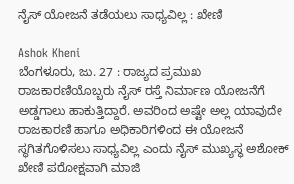ನೈಸ್ ಯೋಜನೆ ತಡೆಯಲು ಸಾಧ್ಯವಿಲ್ಲ : ಖೇಣಿ

Ashok Kheni
ಬೆಂಗಳೂರು, ಜು. 27 : ರಾಜ್ಯದ ಪ್ರಮುಖ ರಾಜಕಾರಣಿಯೊಬ್ಬರು ನೈಸ್ ರಸ್ತೆ ನಿರ್ಮಾಣ ಯೋಜನೆಗೆ ಅಡ್ಡಗಾಲು ಹಾಕುತ್ತಿದ್ದಾರೆ. ಅವರಿಂದ ಅಷ್ಟೇ ಅಲ್ಲ ಯಾವುದೇ ರಾಜಕಾರಣಿ ಹಾಗೂ ಅಧಿಕಾರಿಗಳಿಂದ ಈ ಯೋಜನೆ ಸ್ಥಗಿತಗೊಳಿಸಲು ಸಾಧ್ಯವಿಲ್ಲ ಎಂದು ನೈಸ್ ಮುಖ್ಯಸ್ಥ ಅಶೋಕ್ ಖೇಣಿ ಪರೋಕ್ಷವಾಗಿ ಮಾಜಿ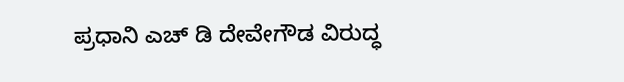ಪ್ರಧಾನಿ ಎಚ್ ಡಿ ದೇವೇಗೌಡ ವಿರುದ್ಧ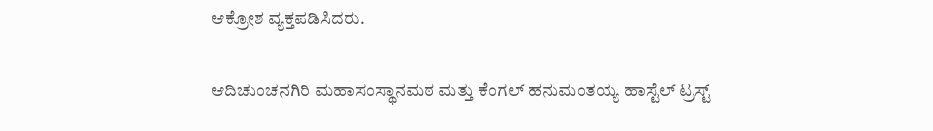ಆಕ್ರೋಶ ವ್ಯಕ್ತಪಡಿಸಿದರು.

ಆದಿಚುಂಚನಗಿರಿ ಮಹಾಸಂಸ್ಥಾನಮಠ ಮತ್ತು ಕೆಂಗಲ್ ಹನುಮಂತಯ್ಯ ಹಾಸ್ಟೆಲ್ ಟ್ರಸ್ಟ್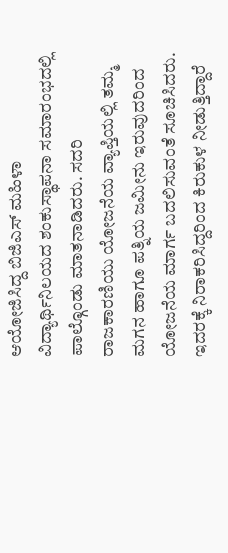ಆಯೋಜಿಸಿದ್ದ ಬಿಜಿಎಸ್ ಮಹಿಳಾ ವಿದ್ಯಾರ್ಥಿನಿಲಯದ ಶಂಕುಸ್ಥಾಪನಾ ಸಮಾರಂಭದಲ್ಲಿ ಪಾಲ್ಗೊಂಡು ಮಾತನಾಡಿದರು. ಸದರಿ ರಾಜಕಾರಣಿಯು ಯೋಜನೆಯ ವ್ಯಾಪ್ತಿಯಲ್ಲಿ ತಮ್ಮ ಮಗನ ಹಾಗೂ ಪತ್ನಿಯ ಜಮೀನು ಇರುವುದರಿಂದ ಯೋಜನೆಯ ಮಾರ್ಗ ಬದಲಿಸುವಂತೆ ಸೂಚಿಸಿದರು. ಇದರಕ್ಕೆ ನಿರಾಕರಿಸಿದ್ದರಿಂದ ಕಿರುಕುಳ ನೀಡುತ್ತಿದ್ದಾರೆ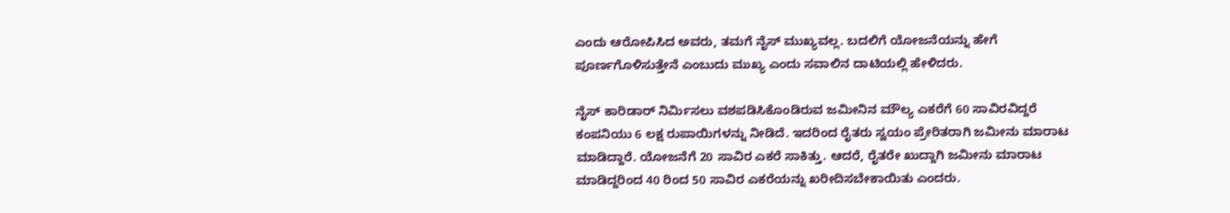ಎಂದು ಆರೋಪಿಸಿದ ಅವರು, ತಮಗೆ ನೈಸ್ ಮುಖ್ಯವಲ್ಲ. ಬದಲಿಗೆ ಯೋಜನೆಯನ್ನು ಹೇಗೆ ಪೂರ್ಣಗೊಳಿಸುತ್ತೇನೆ ಎಂಬುದು ಮುಖ್ಯ ಎಂದು ಸವಾಲಿನ ದಾಟಿಯಲ್ಲಿ ಹೇಳಿದರು.

ನೈಸ್ ಕಾರಿಡಾರ್ ನಿರ್ಮಿಸಲು ವಶಪಡಿಸಿಕೊಂಡಿರುವ ಜಮೀನಿನ ಮೌಲ್ಯ ಎಕರೆಗೆ 60 ಸಾವಿರವಿದ್ದರೆ ಕಂಪನಿಯು 6 ಲಕ್ಷ ರುಪಾಯಿಗಳನ್ನು ನೀಡಿದೆ. ಇದರಿಂದ ರೈತರು ಸ್ವಯಂ ಪ್ರೇರಿತರಾಗಿ ಜಮೀನು ಮಾರಾಟ ಮಾಡಿದ್ದಾರೆ. ಯೋಜನೆಗೆ 20 ಸಾವಿರ ಎಕರೆ ಸಾಕಿತ್ತು. ಆದರೆ, ರೈತರೇ ಖುದ್ದಾಗಿ ಜಮೀನು ಮಾರಾಟ ಮಾಡಿದ್ದರಿಂದ 40 ರಿಂದ 50 ಸಾವಿರ ಎಕರೆಯನ್ನು ಖರೀದಿಸಬೇಕಾಯಿತು ಎಂದರು.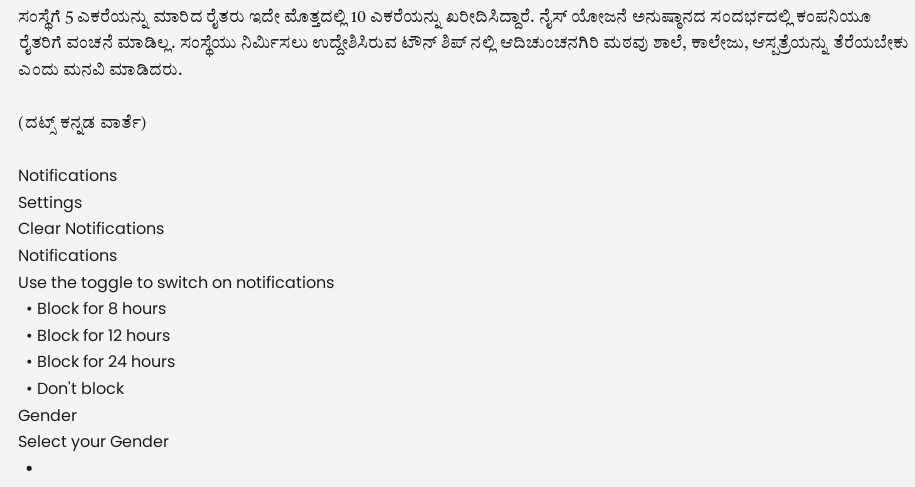ಸಂಸ್ಥೆಗೆ 5 ಎಕರೆಯನ್ನು ಮಾರಿದ ರೈತರು ಇದೇ ಮೊತ್ತದಲ್ಲಿ 10 ಎಕರೆಯನ್ನು ಖರೀದಿಸಿದ್ದಾರೆ. ನೈಸ್ ಯೋಜನೆ ಅನುಷ್ಠಾನದ ಸಂದರ್ಭದಲ್ಲಿ ಕಂಪನಿಯೂ ರೈತರಿಗೆ ವಂಚನೆ ಮಾಡಿಲ್ಲ. ಸಂಸ್ಥೆಯು ನಿರ್ಮಿಸಲು ಉದ್ದೇಶಿಸಿರುವ ಟೌನ್ ಶಿಪ್ ನಲ್ಲಿ ಆದಿಚುಂಚನಗಿರಿ ಮಠವು ಶಾಲೆ, ಕಾಲೇಜು, ಆಸ್ಪತ್ರೆಯನ್ನು ತೆರೆಯಬೇಕು ಎಂದು ಮನವಿ ಮಾಡಿದರು.

(ದಟ್ಸ್ ಕನ್ನಡ ವಾರ್ತೆ)

Notifications
Settings
Clear Notifications
Notifications
Use the toggle to switch on notifications
  • Block for 8 hours
  • Block for 12 hours
  • Block for 24 hours
  • Don't block
Gender
Select your Gender
  •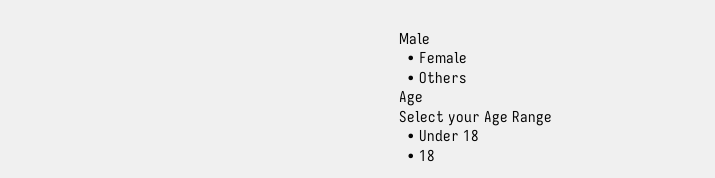Male
  • Female
  • Others
Age
Select your Age Range
  • Under 18
  • 18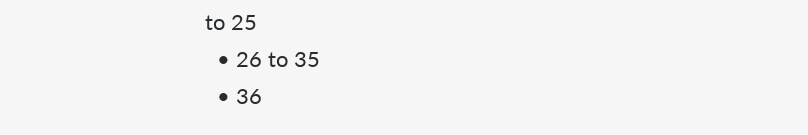to 25
  • 26 to 35
  • 36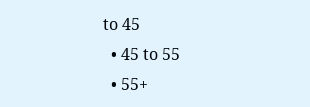to 45
  • 45 to 55
  • 55+